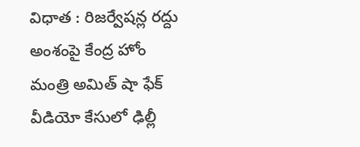విధాత : రిజర్వేషన్ల రద్దు అంశంపై కేంద్ర హోం మంత్రి అమిత్ షా ఫేక్ వీడియో కేసులో ఢిల్లీ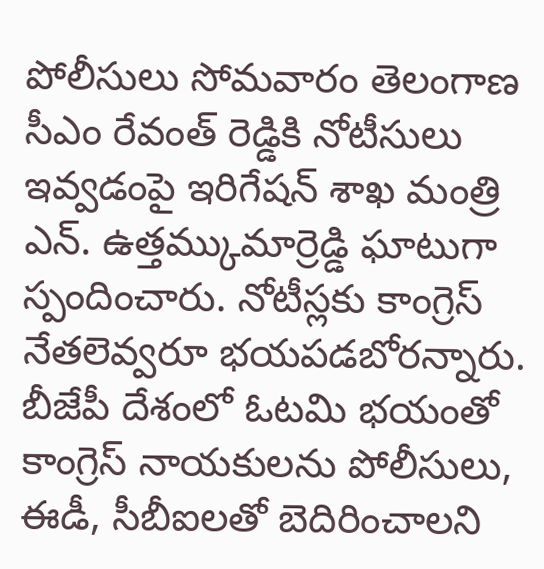పోలీసులు సోమవారం తెలంగాణ సీఎం రేవంత్ రెడ్డికి నోటీసులు ఇవ్వడంపై ఇరిగేషన్ శాఖ మంత్రి ఎన్. ఉత్తమ్కుమార్రెడ్డి ఘాటుగా స్పందించారు. నోటీస్లకు కాంగ్రెస్ నేతలెవ్వరూ భయపడబోరన్నారు. బీజేపీ దేశంలో ఓటమి భయంతో కాంగ్రెస్ నాయకులను పోలీసులు, ఈడీ, సీబీఐలతో బెదిరించాలని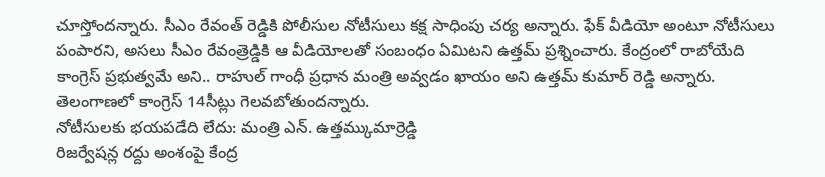చూస్తోందన్నారు. సీఎం రేవంత్ రెడ్డికి పోలీసుల నోటీసులు కక్ష సాధింపు చర్య అన్నారు. ఫేక్ వీడియో అంటూ నోటీసులు పంపారని, అసలు సీఎం రేవంత్రెడ్డికి ఆ వీడియోలతో సంబంధం ఏమిటని ఉత్తమ్ ప్రశ్నించారు. కేంద్రంలో రాబోయేది కాంగ్రెస్ ప్రభుత్వమే అని.. రాహుల్ గాంధీ ప్రధాన మంత్రి అవ్వడం ఖాయం అని ఉత్తమ్ కుమార్ రెడ్డి అన్నారు. తెలంగాణలో కాంగ్రెస్ 14సీట్లు గెలవబోతుందన్నారు.
నోటీసులకు భయపడేది లేదు: మంత్రి ఎన్. ఉత్తమ్కుమార్రెడ్డి
రిజర్వేషన్ల రద్దు అంశంపై కేంద్ర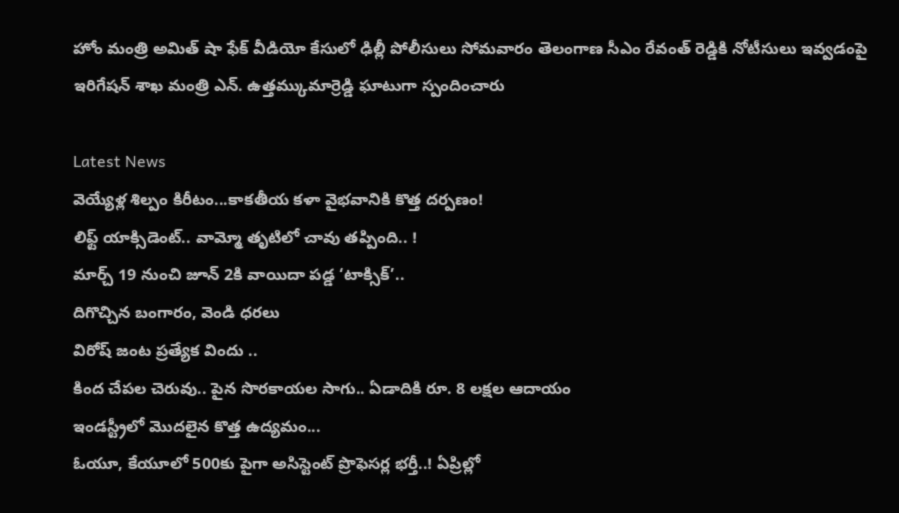హోం మంత్రి అమిత్ షా ఫేక్ వీడియో కేసులో ఢిల్లీ పోలీసులు సోమవారం తెలంగాణ సీఎం రేవంత్ రెడ్డికి నోటీసులు ఇవ్వడంపై ఇరిగేషన్ శాఖ మంత్రి ఎన్. ఉత్తమ్కుమార్రెడ్డి ఘాటుగా స్పందించారు

Latest News
వెయ్యేళ్ల శిల్పం కిరీటం...కాకతీయ కళా వైభవానికి కొత్త దర్పణం!
లిఫ్ట్ యాక్సిడెంట్.. వామ్మో తృటిలో చావు తప్పింది.. !
మార్చ్ 19 నుంచి జూన్ 2కి వాయిదా పడ్డ ‘టాక్సిక్’..
దిగొచ్చిన బంగారం, వెండి ధరలు
విరోష్ జంట ప్రత్యేక విందు ..
కింద చేపల చెరువు.. పైన సొరకాయల సాగు.. ఏడాదికి రూ. 8 లక్షల ఆదాయం
ఇండస్ట్రీలో మొదలైన కొత్త ఉద్యమం...
ఓయూ, కేయూలో 500కు పైగా అసిస్టెంట్ ప్రొఫెసర్ల భర్తీ..! ఏప్రిల్లో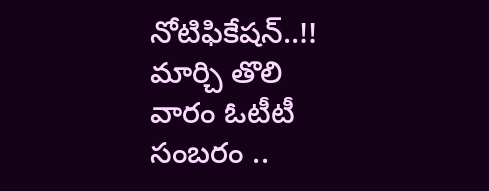నోటిఫికేషన్..!!
మార్చి తొలి వారం ఓటీటీ సంబరం ..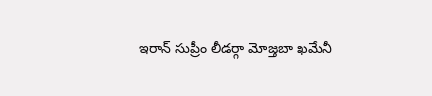ఇరాన్ సుప్రీం లీడర్గా మోజ్తబా ఖమేనీ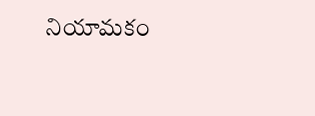నియామకం